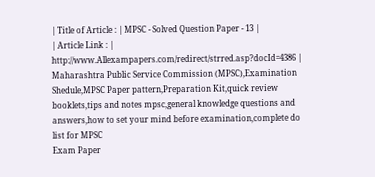| Title of Article : | MPSC - Solved Question Paper - 13 |
| Article Link : | http://www.Allexampapers.com/redirect/strred.asp?docId=4386 |
Maharashtra Public Service Commission (MPSC),Examination Shedule,MPSC Paper pattern,Preparation Kit,quick review booklets,tips and notes mpsc,general knowledge questions and answers,how to set your mind before examination,complete do list for MPSC
Exam Paper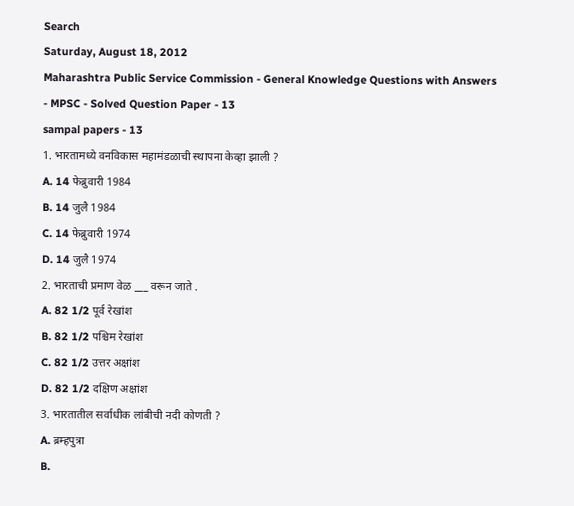Search
Saturday, August 18, 2012
Maharashtra Public Service Commission - General Knowledge Questions with Answers - MPSC - Solved Question Paper - 13
sampal papers - 13
1. भारतामध्ये वनविकास महामंडळाची स्थापना केव्हा झाली ?
A. 14 फेब्रुवारी 1984
B. 14 जुलै 1984
C. 14 फेब्रुवारी 1974
D. 14 जुलै 1974
2. भारताची प्रमाण वेळ ___ वरून जाते .
A. 82 1/2 पूर्व रेखांश
B. 82 1/2 पश्चिम रेखांश
C. 82 1/2 उत्तर अक्षांश
D. 82 1/2 दक्षिण अक्षांश
3. भारतातील सर्वाधीक लांबीची नदी कोणती ?
A. ब्रम्हपुत्रा
B.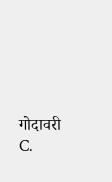गोदावरी
C.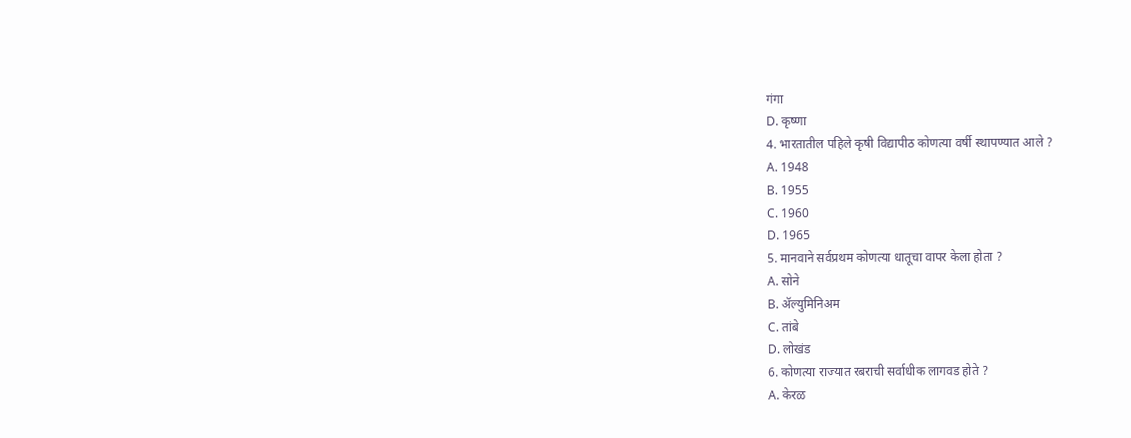गंगा
D. कृष्णा
4. भारतातील पहिले कृषी विद्यापीठ कोणत्या वर्षी स्थापण्यात आले ?
A. 1948
B. 1955
C. 1960
D. 1965
5. मानवाने सर्वप्रथम कोणत्या धातूचा वापर केला होता ?
A. सोने
B. ॲल्युमिनिअम
C. तांबे
D. लोखंड
6. कोणत्या राज्यात रबराची सर्वाधीक लागवड होते ?
A. केरळ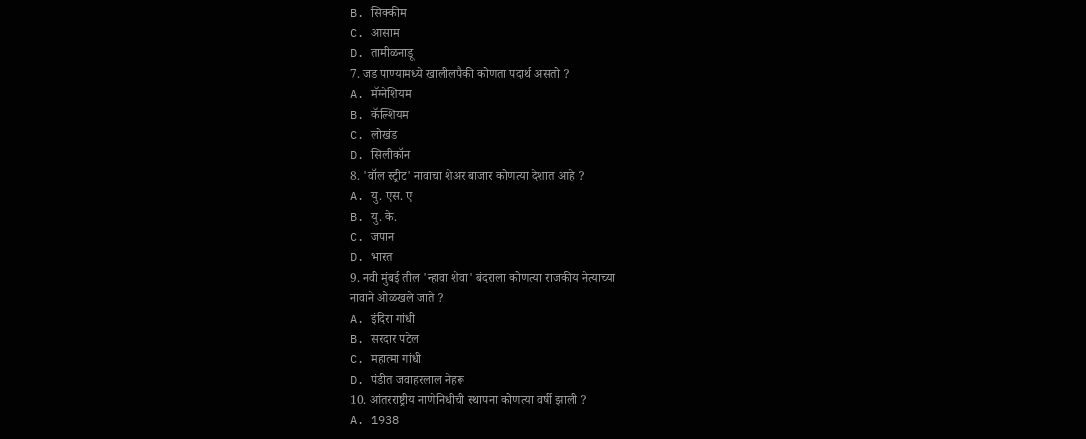B. सिक्कीम
C. आसाम
D. तामीळनाडू
7. जड पाण्यामध्ये खालीलपैकी कोणता पदार्थ असतो ?
A. मॅग्नेशियम
B. कॅल्शियम
C. लोखंड
D. सिलीकॉन
8. 'वॉल स्ट्रीट' नावाचा शेअर बाजार कोणत्या देशात आहे ?
A. यु. एस. ए
B. यु. के.
C. जपान
D. भारत
9. नवी मुंबई तील 'न्हावा शेवा' बंदराला कोणत्या राजकीय नेत्याच्या
नावाने ओळखले जाते ?
A. इंदिरा गांधी
B. सरदार पटेल
C. महात्मा गांधी
D. पंडीत जवाहरलाल नेहरू
10. आंतरराष्ट्रीय नाणेनिधीची स्थापना कोणत्या वर्षी झाली ?
A. 1938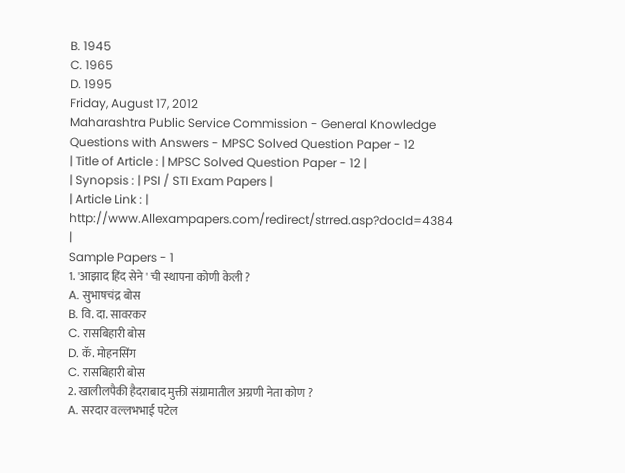B. 1945
C. 1965
D. 1995
Friday, August 17, 2012
Maharashtra Public Service Commission - General Knowledge Questions with Answers - MPSC Solved Question Paper - 12
| Title of Article : | MPSC Solved Question Paper - 12 |
| Synopsis : | PSI / STI Exam Papers |
| Article Link : | http://www.Allexampapers.com/redirect/strred.asp?docId=4384 |
Sample Papers - 1
1. 'आझाद हिंद सेने ' ची स्थापना कोणी केली ?
A. सुभाषचंद्र बोस
B. वि. दा. सावरकर
C. रासबिहारी बोस
D. कॅ. मोहनसिंग
C. रासबिहारी बोस
2. खालीलपैकी हैदराबाद मुक्ती संग्रामातील अग्रणी नेता कोण ?
A. सरदार वल्लभभाई पटेल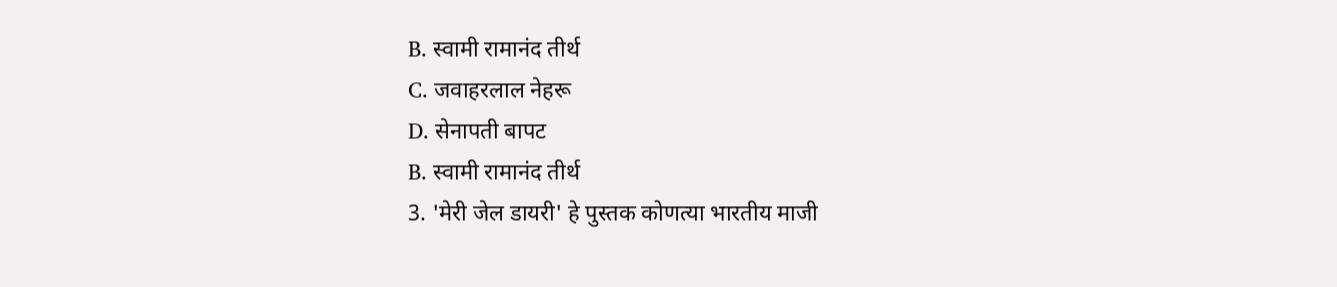B. स्वामी रामानंद तीर्थ
C. जवाहरलाल नेहरू
D. सेनापती बापट
B. स्वामी रामानंद तीर्थ
3. 'मेरी जेल डायरी' हे पुस्तक कोणत्या भारतीय माजी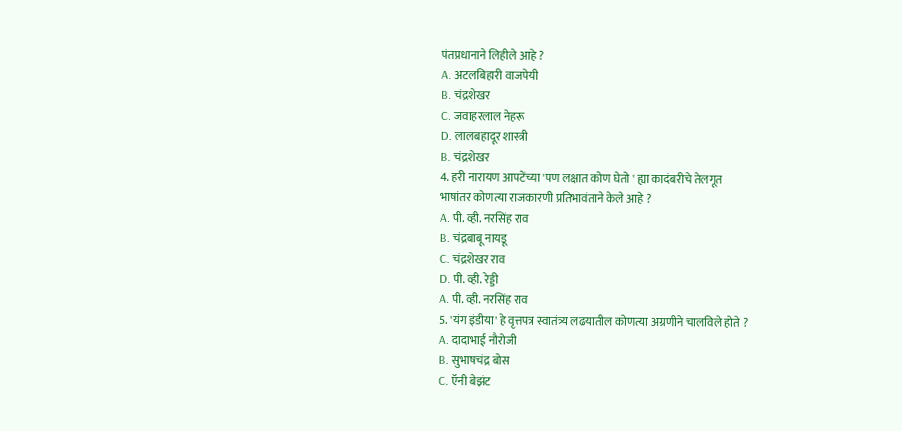पंतप्रधानाने लिहीले आहे ?
A. अटलबिहारी वाजपेयी
B. चंद्रशेखर
C. जवाहरलाल नेहरू
D. लालबहादूर शास्त्री
B. चंद्रशेखर
4. हरी नारायण आपटेंच्या 'पण लक्षात कोण घेतो ' ह्या कादंबरीचे तेलगूत
भाषांतर कोणत्या राजकारणी प्रतिभावंताने केले आहे ?
A. पी. व्ही. नरसिंह राव
B. चंद्रबाबू नायडू
C. चंद्रशेखर राव
D. पी. व्ही. रेड्डी
A. पी. व्ही. नरसिंह राव
5. 'यंग इंडीया' हे वृत्तपत्र स्वातंत्र्य लढयातील कोणत्या अग्रणीने चालविले होते ?
A. दादाभाई नौरोजी
B. सुभाषचंद्र बोस
C. ऍनी बेझंट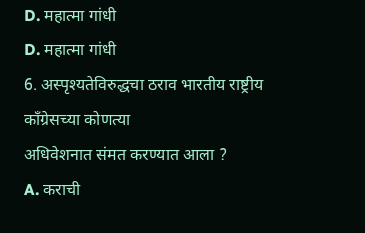D. महात्मा गांधी
D. महात्मा गांधी
6. अस्पृश्यतेविरुद्धचा ठराव भारतीय राष्ट्रीय कॉंग्रेसच्या कोणत्या
अधिवेशनात संमत करण्यात आला ?
A. कराची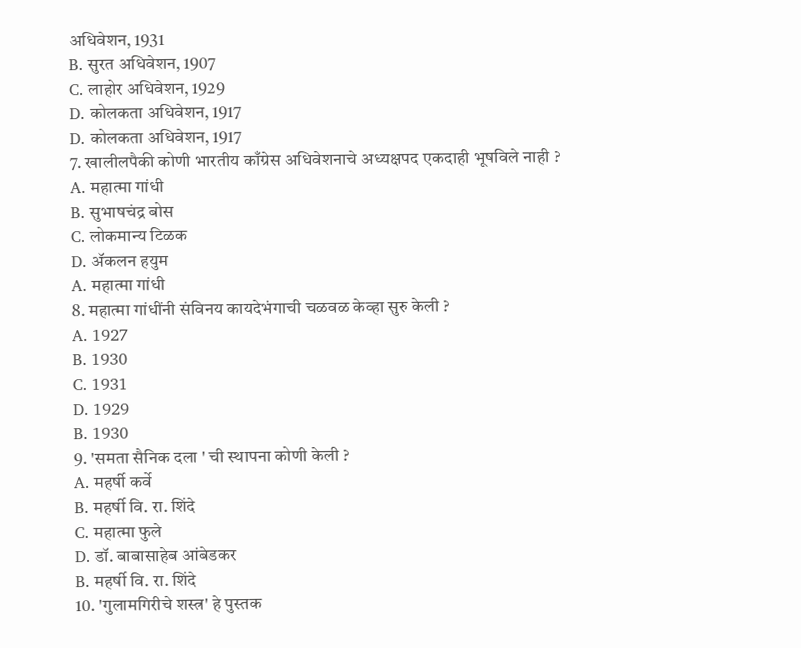अधिवेशन, 1931
B. सुरत अधिवेशन, 1907
C. लाहोर अधिवेशन, 1929
D. कोलकता अधिवेशन, 1917
D. कोलकता अधिवेशन, 1917
7. खालीलपैकी कोणी भारतीय काँग्रेस अधिवेशनाचे अध्यक्षपद एकदाही भूषविले नाही ?
A. महात्मा गांधी
B. सुभाषचंद्र बोस
C. लोकमान्य टिळक
D. ॲकलन हयुम
A. महात्मा गांधी
8. महात्मा गांधींनी संविनय कायदेभंगाची चळवळ केव्हा सुरु केली ?
A. 1927
B. 1930
C. 1931
D. 1929
B. 1930
9. 'समता सैनिक दला ' ची स्थापना कोणी केली ?
A. महर्षी कर्वे
B. महर्षी वि. रा. शिंदे
C. महात्मा फुले
D. डॉ. बाबासाहेब आंबेडकर
B. महर्षी वि. रा. शिंदे
10. 'गुलामगिरीचे शस्त्र' हे पुस्तक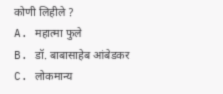कोणी लिहीले ?
A. महात्मा फुले
B. डॉ. बाबासाहेब आंबेडकर
C. लोकमान्य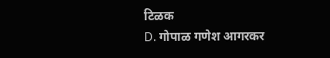टिळक
D. गोपाळ गणेश आगरकर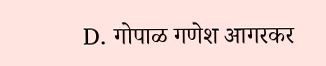D. गोपाळ गणेश आगरकर